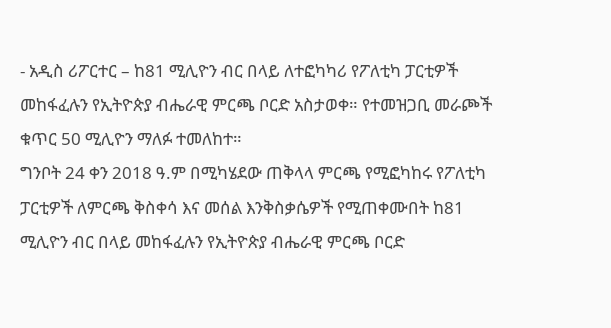- አዲስ ሪፖርተር – ከ81 ሚሊዮን ብር በላይ ለተፎካካሪ የፖለቲካ ፓርቲዎች መከፋፈሉን የኢትዮጵያ ብሔራዊ ምርጫ ቦርድ አስታወቀ። የተመዝጋቢ መራጮች ቁጥር 50 ሚሊዮን ማለፉ ተመለከተ።
ግንቦት 24 ቀን 2018 ዓ.ም በሚካሄደው ጠቅላላ ምርጫ የሚፎካከሩ የፖለቲካ ፓርቲዎች ለምርጫ ቅስቀሳ እና መሰል እንቅስቃሴዎች የሚጠቀሙበት ከ81 ሚሊዮን ብር በላይ መከፋፈሉን የኢትዮጵያ ብሔራዊ ምርጫ ቦርድ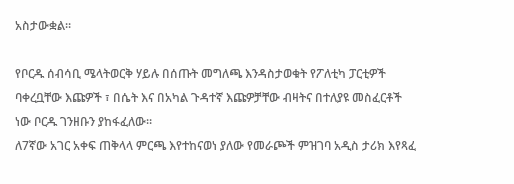አስታውቋል።

የቦርዱ ሰብሳቢ ሜላትወርቅ ሃይሉ በሰጡት መግለጫ እንዳስታወቁት የፖለቲካ ፓርቲዎች ባቀረቧቸው እጩዎች ፣ በሴት እና በአካል ጉዳተኛ እጩዎቻቸው ብዛትና በተለያዩ መስፈርቶች ነው ቦርዱ ገንዘቡን ያከፋፈለው።
ለ7ኛው አገር አቀፍ ጠቅላላ ምርጫ እየተከናወነ ያለው የመራጮች ምዝገባ አዲስ ታሪክ እየጻፈ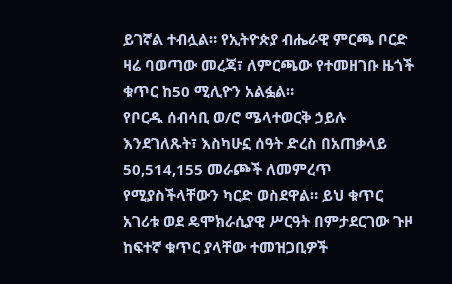ይገኛል ተብሏል። የኢትዮጵያ ብሔራዊ ምርጫ ቦርድ ዛሬ ባወጣው መረጃ፣ ለምርጫው የተመዘገቡ ዜጎች ቁጥር ከ50 ሚሊዮን አልፏል።
የቦርዱ ሰብሳቢ ወ/ሮ ሜላተወርቅ ኃይሉ እንደገለጹት፣ እስካሁኗ ሰዓት ድረስ በአጠቃላይ 50,514,155 መራጮች ለመምረጥ የሚያስችላቸውን ካርድ ወስደዋል። ይህ ቁጥር አገሪቱ ወደ ዴሞክራሲያዊ ሥርዓት በምታደርገው ጉዞ ከፍተኛ ቁጥር ያላቸው ተመዝጋቢዎች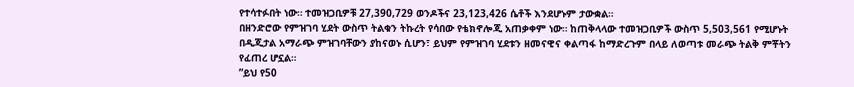የተሳተፉበት ነው። ተመዝጋቢዎቹ 27,390,729 ወንዶችና 23,123,426 ሴቶች እንደሆኑም ታውቋል።
በዘንድሮው የምዝገባ ሂደት ውስጥ ትልቁን ትኩረት የሳበው የቴክኖሎጂ አጠቃቀም ነው። ከጠቅላላው ተመዝጋቢዎች ውስጥ 5,503,561 የሚሆኑት በዲጂታል አማራጭ ምዝገባቸውን ያከናወኑ ሲሆን፣ ይህም የምዝገባ ሂደቱን ዘመናዊና ቀልጣፋ ከማድረጉም በላይ ለወጣቱ መራጭ ትልቅ ምቾትን የፈጠረ ሆኗል።
”ይህ የ50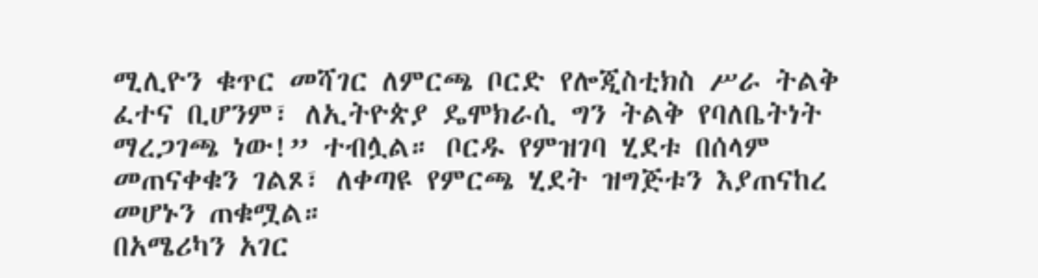ሚሊዮን ቁጥር መሻገር ለምርጫ ቦርድ የሎጂስቲክስ ሥራ ትልቅ ፈተና ቢሆንም፣ ለኢትዮጵያ ዴሞክራሲ ግን ትልቅ የባለቤትነት ማረጋገጫ ነው!” ተብሏል። ቦርዱ የምዝገባ ሂደቱ በሰላም መጠናቀቁን ገልጾ፣ ለቀጣዩ የምርጫ ሂደት ዝግጅቱን እያጠናከረ መሆኑን ጠቁሟል።
በአሜሪካን አገር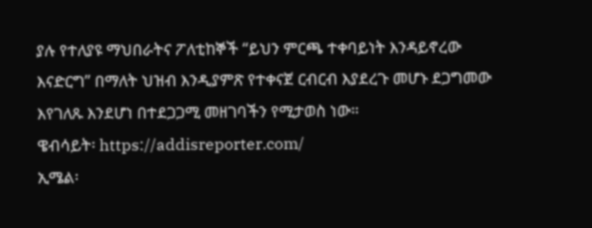ያሉ የተለያዩ ማህበራትና ፖለቲከኞች “ይህን ምርጫ ተቀባይነት እንዳይኖረው እናድርግ” በማለት ህዝብ እንዲያምጽ የተቀናጀ ርብርብ እያደረጉ መሆኑ ደጋግመው እየገለጹ እንደሆነ በተደጋጋሚ መዘገባችን የሚታወስ ነው።
ዌብሳይት፡ https://addisreporter.com/
ኢሜል፡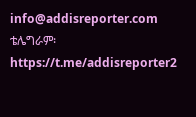info@addisreporter.com
ቴሌግራም፡ https://t.me/addisreporter2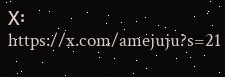X፡ https://x.com/amejuju?s=21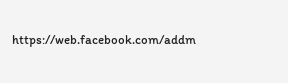https://web.facebook.com/addm